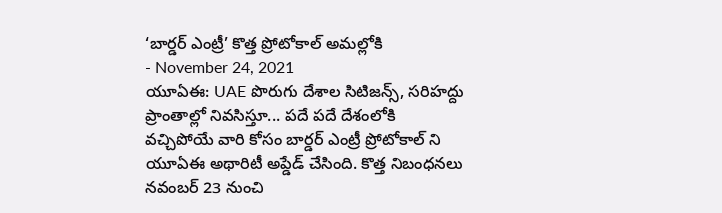‘బార్డర్ ఎంట్రీ’ కొత్త ప్రోటోకాల్ అమల్లోకి
- November 24, 2021
యూఏఈ: UAE పొరుగు దేశాల సిటిజన్స్, సరిహద్దు ప్రాంతాల్లో నివసిస్తూ... పదే పదే దేశంలోకి వచ్చిపోయే వారి కోసం బార్డర్ ఎంట్రీ ప్రోటోకాల్ ని యూఏఈ అథారిటీ అప్డేడ్ చేసింది. కొత్త నిబంధనలు నవంబర్ 23 నుంచి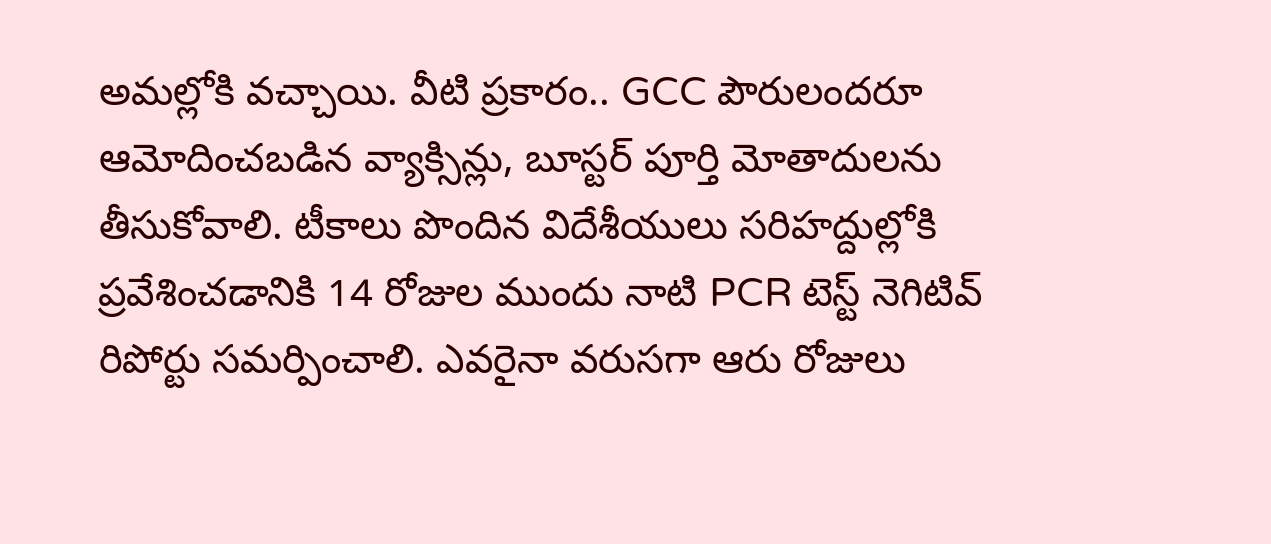అమల్లోకి వచ్చాయి. వీటి ప్రకారం.. GCC పౌరులందరూ ఆమోదించబడిన వ్యాక్సిన్లు, బూస్టర్ పూర్తి మోతాదులను తీసుకోవాలి. టీకాలు పొందిన విదేశీయులు సరిహద్దుల్లోకి ప్రవేశించడానికి 14 రోజుల ముందు నాటి PCR టెస్ట్ నెగిటివ్ రిపోర్టు సమర్పించాలి. ఎవరైనా వరుసగా ఆరు రోజులు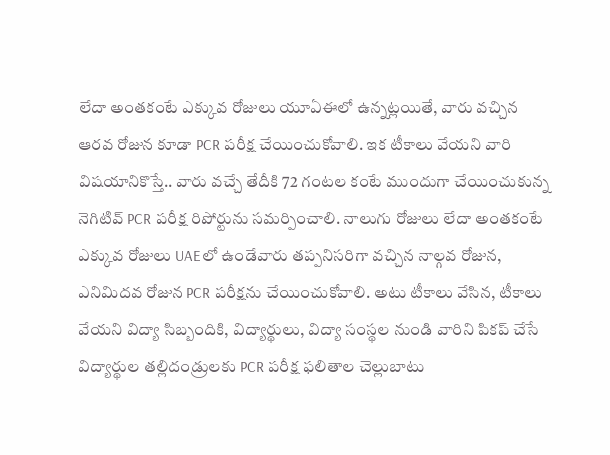లేదా అంతకంటే ఎక్కువ రోజులు యూఏఈలో ఉన్నట్లయితే, వారు వచ్చిన ఆరవ రోజున కూడా PCR పరీక్ష చేయించుకోవాలి. ఇక టీకాలు వేయని వారి విషయానికొస్తే.. వారు వచ్చే తేదీకి 72 గంటల కంటే ముందుగా చేయించుకున్న నెగిటివ్ PCR పరీక్ష రిపోర్టును సమర్పించాలి. నాలుగు రోజులు లేదా అంతకంటే ఎక్కువ రోజులు UAEలో ఉండేవారు తప్పనిసరిగా వచ్చిన నాల్గవ రోజున, ఎనిమిదవ రోజున PCR పరీక్షను చేయించుకోవాలి. అటు టీకాలు వేసిన, టీకాలు వేయని విద్యా సిబ్బందికి, విద్యార్థులు, విద్యా సంస్థల నుండి వారిని పికప్ చేసే విద్యార్థుల తల్లిదండ్రులకు PCR పరీక్ష ఫలితాల చెల్లుబాటు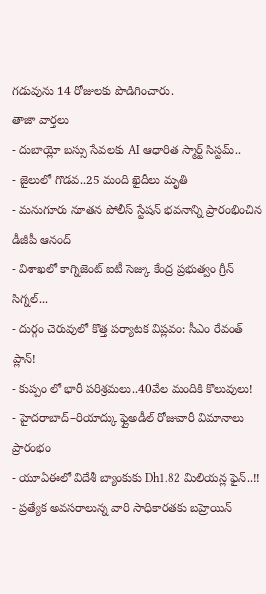గడువును 14 రోజులకు పొడిగించారు.
తాజా వార్తలు
- దుబాయ్లో బస్సు సేవలకు AI ఆధారిత స్మార్ట్ సిస్టమ్..
- జైలులో గొడవ..25 మంది ఖైదీలు మృతి
- మనుగూరు నూతన పోలీస్ స్టేషన్ భవనాన్ని ప్రారంభించిన డీజీపీ ఆనంద్
- విశాఖలో కాగ్నిజెంట్ ఐటీ సెజ్కు కేంద్ర ప్రభుత్వం గ్రీన్ సిగ్నల్...
- దుర్గం చెరువులో కొత్త పర్యాటక విప్లవం: సీఎం రేవంత్ ప్లాన్!
- కుప్పం లో భారీ పరిశ్రమలు..40వేల మందికి కొలువులు!
- హైదరాబాద్–రియాద్కు ఫ్లైఅడీల్ రోజువారీ విమానాలు ప్రారంభం
- యూఏఈలో విదేశీ బ్యాంకుకు Dh1.82 మిలియన్ల ఫైన్..!!
- ప్రత్యేక అవసరాలున్న వారి సాధికారతకు బహ్రెయిన్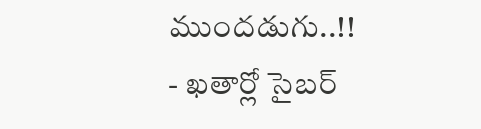ముందడుగు..!!
- ఖతార్లో సైబర్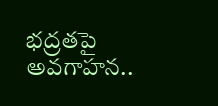భద్రతపై అవగాహన..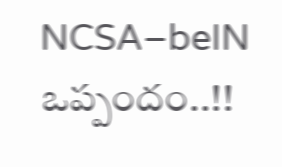NCSA–beIN ఒప్పందం..!!